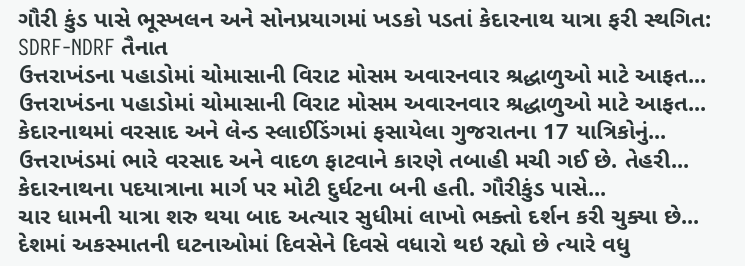ગૌરી કુંડ પાસે ભૂસ્ખલન અને સોનપ્રયાગમાં ખડકો પડતાં કેદારનાથ યાત્રા ફરી સ્થગિત: SDRF-NDRF તૈનાત
ઉત્તરાખંડના પહાડોમાં ચોમાસાની વિરાટ મોસમ અવારનવાર શ્રદ્ધાળુઓ માટે આફત...
ઉત્તરાખંડના પહાડોમાં ચોમાસાની વિરાટ મોસમ અવારનવાર શ્રદ્ધાળુઓ માટે આફત...
કેદારનાથમાં વરસાદ અને લેન્ડ સ્લાઈડિંગમાં ફસાયેલા ગુજરાતના 17 યાત્રિકોનું...
ઉત્તરાખંડમાં ભારે વરસાદ અને વાદળ ફાટવાને કારણે તબાહી મચી ગઈ છે. તેહરી...
કેદારનાથના પદયાત્રાના માર્ગ પર મોટી દુર્ઘટના બની હતી. ગૌરીકુંડ પાસે...
ચાર ધામની યાત્રા શરુ થયા બાદ અત્યાર સુધીમાં લાખો ભક્તો દર્શન કરી ચુક્યા છે...
દેશમાં અકસ્માતની ઘટનાઓમાં દિવસેને દિવસે વધારો થઇ રહ્યો છે ત્યારે વધુ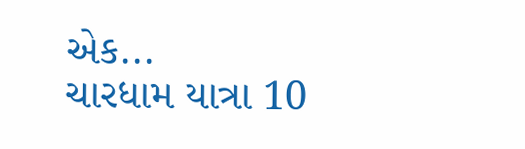એક...
ચારધામ યાત્રા 10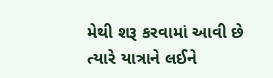મેથી શરૂ કરવામાં આવી છે ત્યારે યાત્રાને લઈને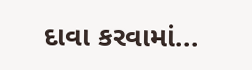દાવા કરવામાં...